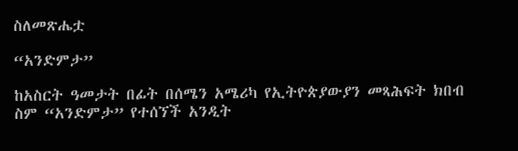ስለመጽሔቷ

“አንድምታ”

ከአስርት ዓመታት በፊት በሰሜን አሜሪካ የኢትዮጵያውያን መጻሕፍት ክበብ ስም “አንድምታ” የተሰኘች አንዲት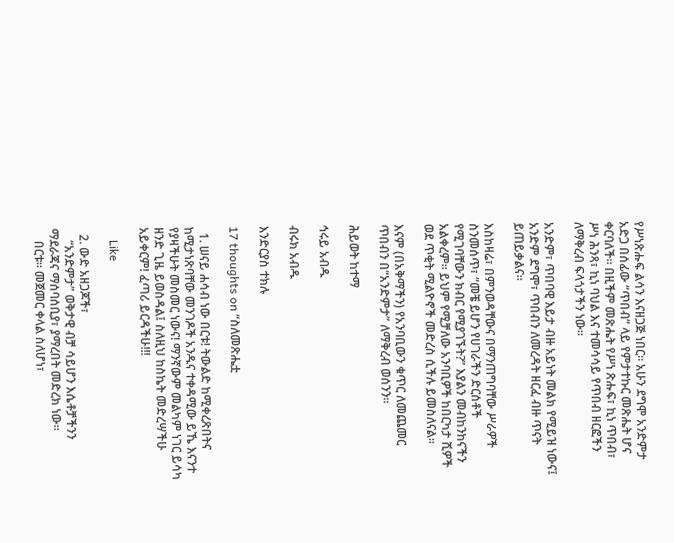የሥነጽሑፍ ልሳን እናዘጋጅ ነበር፡፡ አሁን ደግሞ አንድምታ አድጋ በሰፊው “ጥበብ” ላይ የምታተኩር መጽሔት ሆና ቀርባለች። በዚችም መጽሔት የሥነ ጽሑፍ፣ ኪነ ጥበብ፣ ሥነ ሕንጻ፣ ኪነ ባህል እና ተመሳሳይ የጥበብ ዘርፎችን ለማቅረብ ፍላጎታችን ነው፡፡

አንድም፣ ጥበባዊ እይታ ብዙ አይነት መልክ የሚይዝ ነውና፤ አንድም ደግሞ፣ ጥበብን ለመረዳት ዘርፈ ብዙ ጥናት ይጠይቃልና።

እስከዛሬ፣ በምንወዳቸውና በማንጠግባቸው ሥራዎች ስንመሰጥ፣ “መቼ ይሆን የሀገራችን ድርሰቶች የሚገባቸውን ክብር የሚያገኙት?” እያልን መብከንከናችን አልቀረም። ይህም የሚቻለው አንባቢዎች ከበርካታ ሺዎች ወደ ጥቂት ሚልዮኖች መድረስ ሲችሉ ይመስለናል።

እናም (በአቅማችን) የአንባቢውን ቁጥር ለመጨመር ጥበብን በ“አንድምታ” ለማቅረብ ወሰንን።

ሕይወት ከተማ

ኅሩይ አብዱ

ብሩክ አብዱ

እንድርያስ ተክሉ

17 thoughts on “ስለመጽሔቷ

  1. ሠናይ ሐሳብ ነው በርቱ! ትውልድ ከሚቀረጽበትና ከሚታነጽባቸው መንገዶች አንዱና ተቀዳሚው ይኼ እናንተ የያዛችሁት መስመር ነውና! ማንኛውም መልካም ነገር ይሳካ ዘንድ ጊዜ ይወስዳል፤ ስለዚህ ከስኬት መድረሣችሁ አይቀርም! ፈጣሪ ይርዳችሁ!!!

    Like

  2. ውድ አዘጋጆች፣
    “አንድምታ” ወቅታዊ ብቻ ሳይሆን እሴቶቻችንን ማደራጃና ማሰባሰቢያ፣ ያማረበት መድረክ ነው።
    በርቱ። መጀመር ቀላል ስለሆነ፣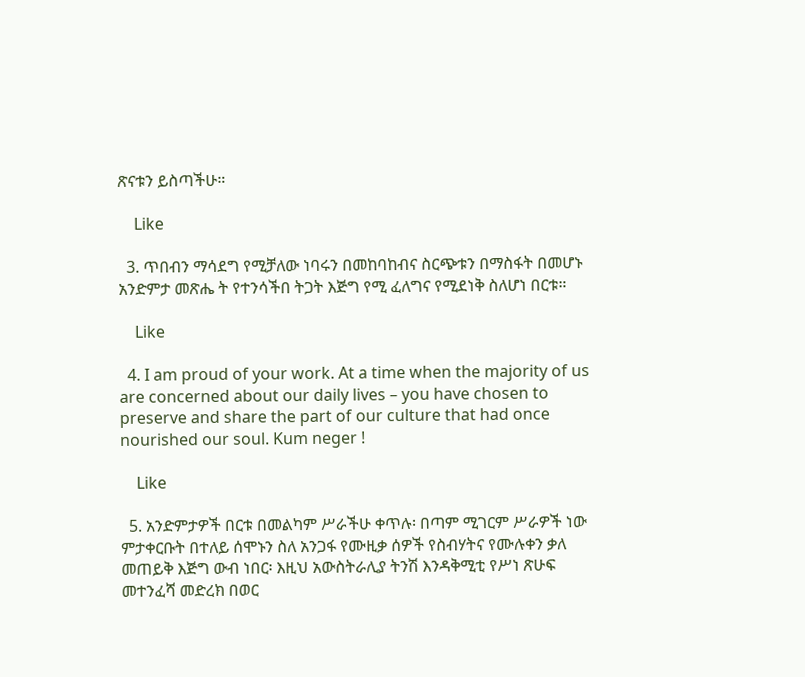ጽናቱን ይስጣችሁ።

    Like

  3. ጥበብን ማሳደግ የሚቻለው ነባሩን በመከባከብና ስርጭቱን በማስፋት በመሆኑ አንድምታ መጽሔ ት የተንሳችበ ትጋት እጅግ የሚ ፈለግና የሚደነቅ ስለሆነ በርቱ።

    Like

  4. I am proud of your work. At a time when the majority of us are concerned about our daily lives – you have chosen to preserve and share the part of our culture that had once nourished our soul. Kum neger !

    Like

  5. አንድምታዎች በርቱ በመልካም ሥራችሁ ቀጥሉ፡ በጣም ሚገርም ሥራዎች ነው ምታቀርቡት በተለይ ሰሞኑን ስለ አንጋፋ የሙዚቃ ሰዎች የስብሃትና የሙሉቀን ቃለ መጠይቅ እጅግ ውብ ነበር፡ እዚህ አውስትራሊያ ትንሽ እንዳቅሚቲ የሥነ ጽሁፍ መተንፈሻ መድረክ በወር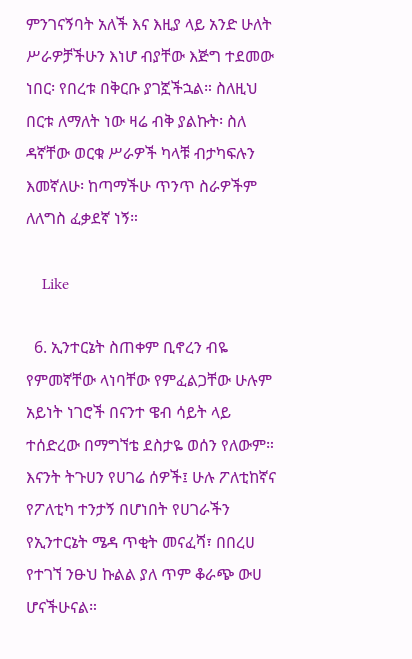ምንገናኝባት አለች እና እዚያ ላይ አንድ ሁለት ሥራዎቻችሁን እነሆ ብያቸው እጅግ ተደመው ነበር፡ የበረቱ በቅርቡ ያገኟችኋል። ስለዚህ በርቱ ለማለት ነው ዛሬ ብቅ ያልኩት፡ ስለ ዳኛቸው ወርቁ ሥራዎች ካላቹ ብታካፍሉን እመኛለሁ፡ ከጣማችሁ ጥንጥ ስራዎችም ለለግስ ፈቃደኛ ነኝ።

    Like

  6. ኢንተርኔት ስጠቀም ቢኖረን ብዬ የምመኛቸው ላነባቸው የምፈልጋቸው ሁሉም አይነት ነገሮች በናንተ ዌብ ሳይት ላይ ተሰድረው በማግኘቴ ደስታዬ ወሰን የለውም። እናንት ትጉሀን የሀገሬ ሰዎች፤ ሁሉ ፖለቲከኛና የፖለቲካ ተንታኝ በሆነበት የሀገራችን የኢንተርኔት ሜዳ ጥቂት መናፈሻ፣ በበረሀ የተገኘ ንፁህ ኩልል ያለ ጥም ቆራጭ ውሀ ሆናችሁናል።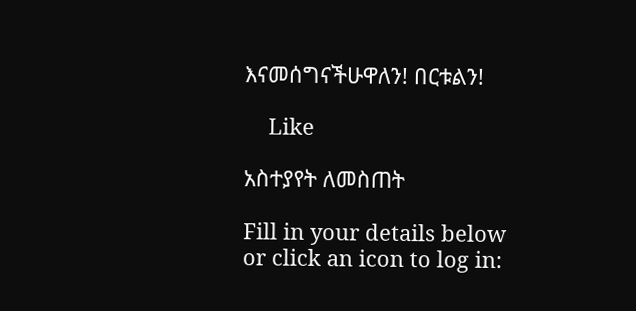እናመሰግናችሁዋለን! በርቱልን!

    Like

አስተያየት ለመስጠት

Fill in your details below or click an icon to log in: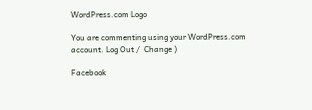WordPress.com Logo

You are commenting using your WordPress.com account. Log Out /  Change )

Facebook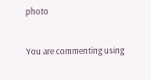photo

You are commenting using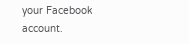your Facebook account.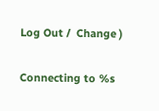Log Out /  Change )

Connecting to %s